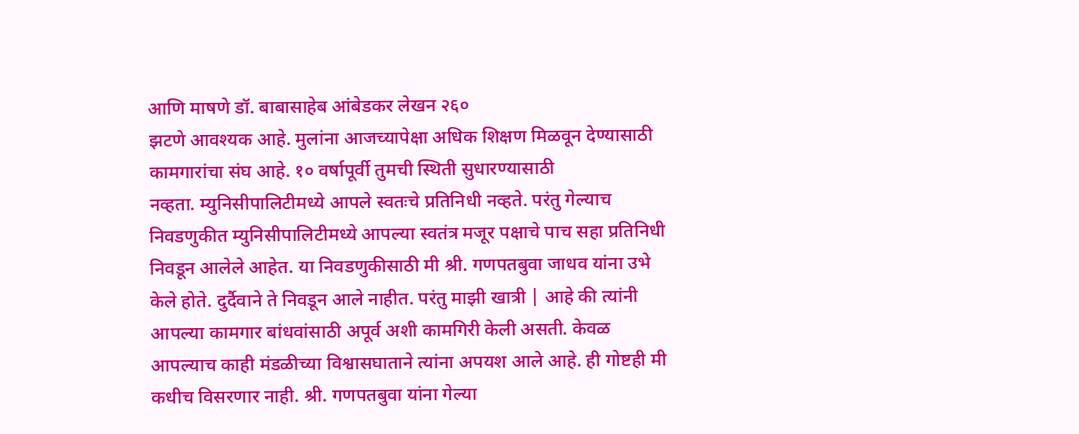आणि माषणे डॉ. बाबासाहेब आंबेडकर लेखन २६०
झटणे आवश्यक आहे. मुलांना आजच्यापेक्षा अधिक शिक्षण मिळवून देण्यासाठी
कामगारांचा संघ आहे. १० वर्षापूर्वी तुमची स्थिती सुधारण्यासाठी
नव्हता. म्युनिसीपालिटीमध्ये आपले स्वतःचे प्रतिनिधी नव्हते. परंतु गेल्याच निवडणुकीत म्युनिसीपालिटीमध्ये आपल्या स्वतंत्र मजूर पक्षाचे पाच सहा प्रतिनिधी निवडून आलेले आहेत. या निवडणुकीसाठी मी श्री. गणपतबुवा जाधव यांना उभे केले होते. दुर्दैवाने ते निवडून आले नाहीत. परंतु माझी खात्री | आहे की त्यांनी आपल्या कामगार बांधवांसाठी अपूर्व अशी कामगिरी केली असती. केवळ आपल्याच काही मंडळीच्या विश्वासघाताने त्यांना अपयश आले आहे. ही गोष्टही मी कधीच विसरणार नाही. श्री. गणपतबुवा यांना गेल्या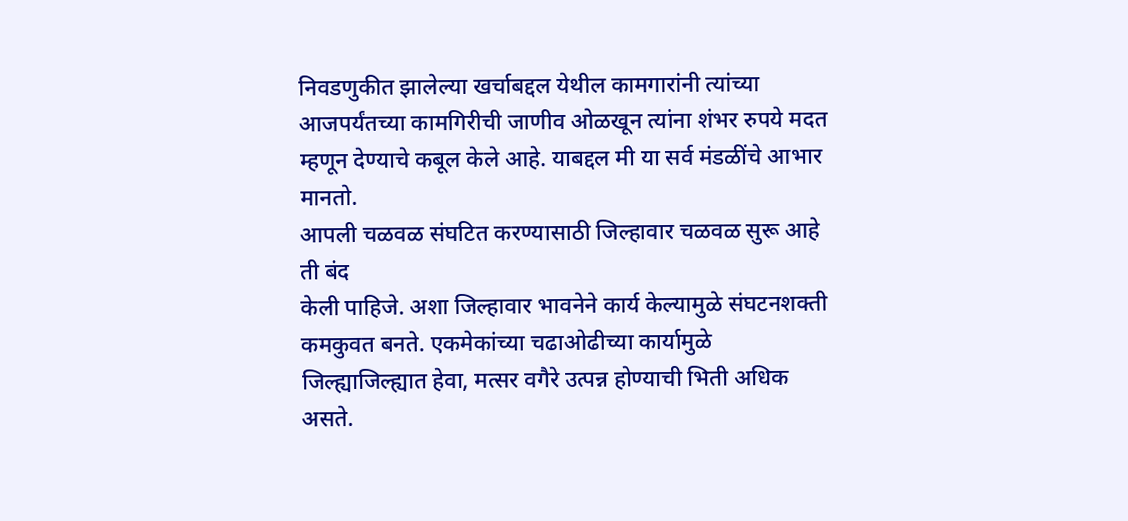निवडणुकीत झालेल्या खर्चाबद्दल येथील कामगारांनी त्यांच्या आजपर्यंतच्या कामगिरीची जाणीव ओळखून त्यांना शंभर रुपये मदत म्हणून देण्याचे कबूल केले आहे. याबद्दल मी या सर्व मंडळींचे आभार मानतो.
आपली चळवळ संघटित करण्यासाठी जिल्हावार चळवळ सुरू आहे ती बंद
केली पाहिजे. अशा जिल्हावार भावनेने कार्य केल्यामुळे संघटनशक्ती
कमकुवत बनते. एकमेकांच्या चढाओढीच्या कार्यामुळे जिल्ह्याजिल्ह्यात हेवा, मत्सर वगैरे उत्पन्न होण्याची भिती अधिक असते.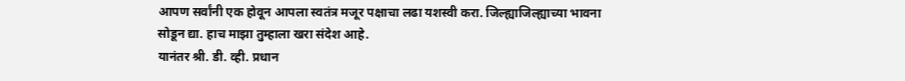आपण सर्वांनी एक होवून आपला स्वतंत्र मजूर पक्षाचा लढा यशस्वी करा. जिल्ह्याजिल्ह्याच्या भावना
सोडून द्या. हाच माझा तुम्हाला खरा संदेश आहे.
यानंतर श्री. डी. व्ही. प्रधान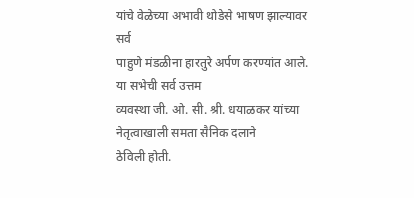यांचे वेळेच्या अभावी थोडेसे भाषण झाल्यावर सर्व
पाहुणे मंडळीना हारतुरे अर्पण करण्यांत आले. या सभेची सर्व उत्तम
व्यवस्था जी. ओ. सी. श्री. धयाळकर यांच्या नेतृत्वाखाली समता सैनिक दलाने
ठेविली होती.